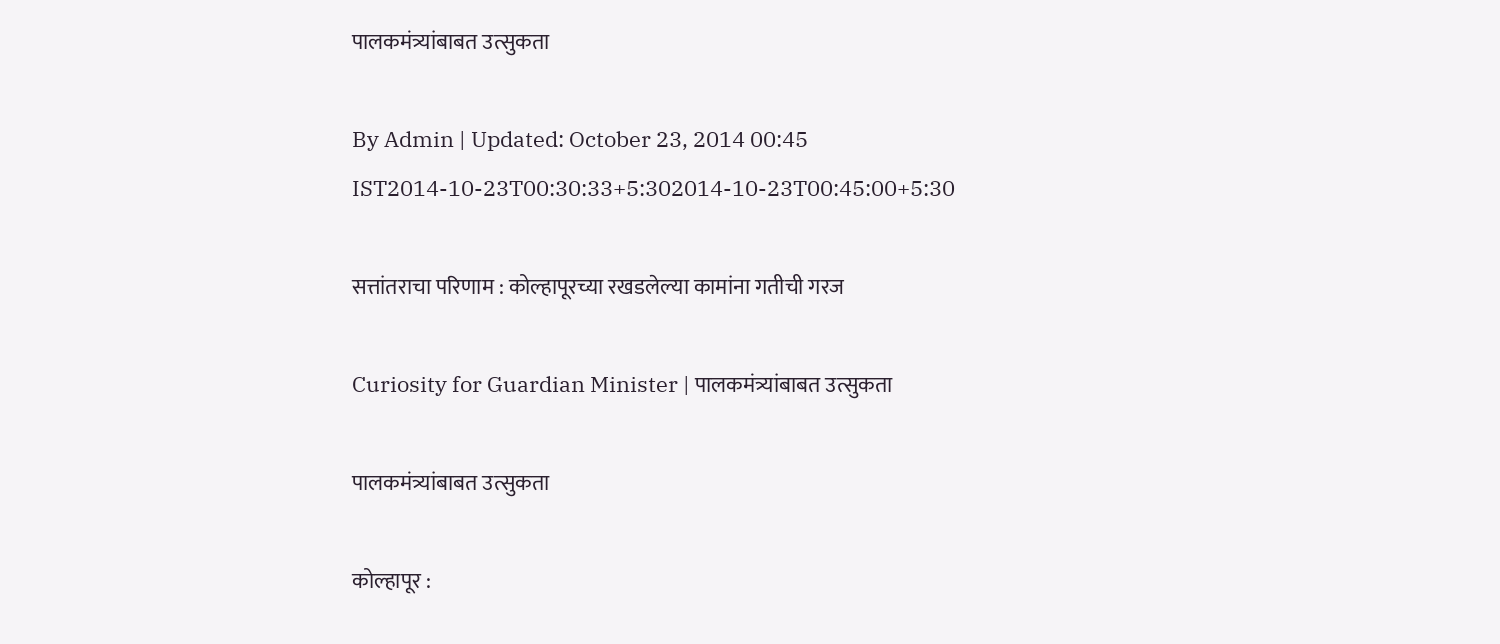पालकमंत्र्यांबाबत उत्सुकता

By Admin | Updated: October 23, 2014 00:45 IST2014-10-23T00:30:33+5:302014-10-23T00:45:00+5:30

सत्तांतराचा परिणाम : कोल्हापूरच्या रखडलेल्या कामांना गतीची गरज

Curiosity for Guardian Minister | पालकमंत्र्यांबाबत उत्सुकता

पालकमंत्र्यांबाबत उत्सुकता

कोल्हापूर :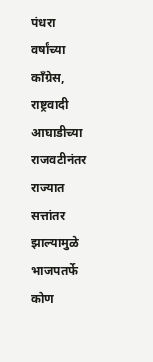पंधरा वर्षांच्या काँग्रेस, राष्ट्रवादी आघाडीच्या राजवटीनंतर राज्यात सत्तांतर झाल्यामुळे भाजपतर्फे कोण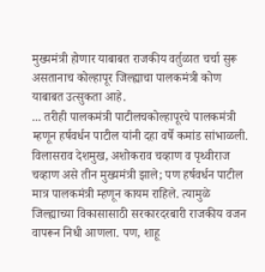मुख्यमंत्री होणार याबाबत राजकीय वर्तुळात चर्चा सुरू असतानाच कोल्हापूर जिल्ह्याचा पालकमंत्री कोण याबाबत उत्सुकता आहे.
... तरीही पालकमंत्री पाटीलचकोल्हापूरचे पालकमंत्री म्हणून हर्षवर्धन पाटील यांनी दहा वर्षे कमांड सांभाळली. विलासराव देशमुख, अशोकराव चव्हाण व पृथ्वीराज चव्हाण असे तीन मुख्यमंत्री झाले; पण हर्षवर्धन पाटील मात्र पालकमंत्री म्हणून कायम राहिले. त्यामुळे जिल्ह्याच्या विकासासाठी सरकारदरबारी राजकीय वजन वापरून निधी आणला. पण, शाहू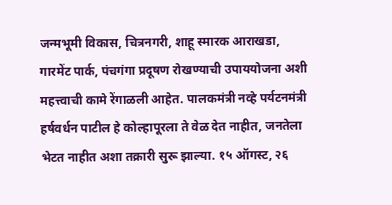जन्मभूमी विकास, चित्रनगरी, शाहू स्मारक आराखडा, गारमेंट पार्क, पंचगंगा प्रदूषण रोखण्याची उपाययोजना अशी महत्त्वाची कामे रेंगाळली आहेत. पालकमंत्री नव्हे पर्यटनमंत्री हर्षवर्धन पाटील हे कोल्हापूरला ते वेळ देत नाहीत, जनतेला भेटत नाहीत अशा तक्रारी सुरू झाल्या. १५ ऑगस्ट, २६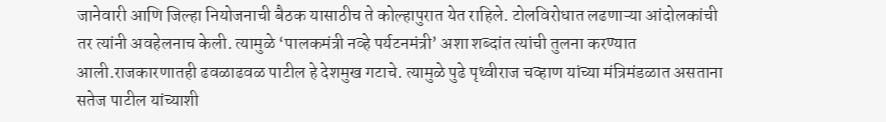जानेवारी आणि जिल्हा नियोजनाची बैठक यासाठीच ते कोल्हापुरात येत राहिले. टोलविरोधात लढणाऱ्या आंदोलकांची तर त्यांनी अवहेलनाच केली. त्यामुळे ‘पालकमंत्री नव्हे पर्यटनमंत्री’ अशा शब्दांत त्यांची तुलना करण्यात आली.राजकारणातही ढवळाढवळ पाटील हे देशमुख गटाचे. त्यामुळे पुढे पृथ्वीराज चव्हाण यांच्या मंत्रिमंडळात असताना सतेज पाटील यांच्याशी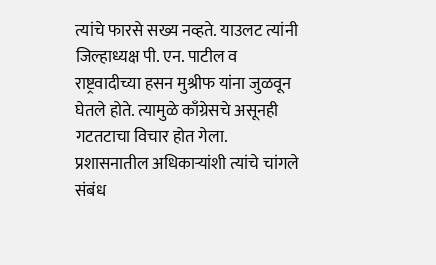त्यांचे फारसे सख्य नव्हते. याउलट त्यांनी जिल्हाध्यक्ष पी. एन. पाटील व राष्ट्रवादीच्या हसन मुश्रीफ यांना जुळवून घेतले होते. त्यामुळे काँग्रेसचे असूनही गटतटाचा विचार होत गेला. प्रशासनातील अधिकाऱ्यांशी त्यांचे चांगले संबंध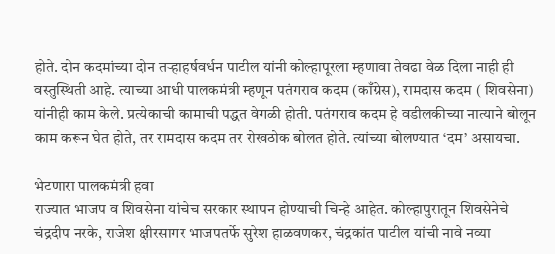होते. दोन कदमांच्या दोन तऱ्हाहर्षवर्धन पाटील यांनी कोल्हापूरला म्हणावा तेवढा वेळ दिला नाही ही वस्तुस्थिती आहे. त्याच्या आधी पालकमंत्री म्हणून पतंगराव कदम (काँग्रेस), रामदास कदम ( शिवसेना) यांनीही काम केले. प्रत्येकाची कामाची पद्धत वेगळी होती. पतंगराव कदम हे वडीलकीच्या नात्याने बोलून काम करून घेत होते, तर रामदास कदम तर रोखठोक बोलत होते. त्यांच्या बोलण्यात ‘दम’ असायचा.

भेटणारा पालकमंत्री हवा
राज्यात भाजप व शिवसेना यांचेच सरकार स्थापन होण्याची चिन्हे आहेत. कोल्हापुरातून शिवसेनेचे चंद्रदीप नरके, राजेश क्षीरसागर भाजपतर्फे सुरेश हाळवणकर, चंद्रकांत पाटील यांची नावे नव्या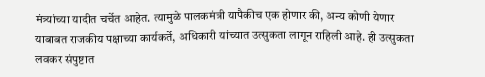मंत्र्यांच्या यादीत चर्चेत आहेत. त्यामुळे पालकमंत्री यापैकीच एक होणार की, अन्य कोणी येणार याबाबत राजकीय पक्षाच्या कार्यकर्ते, अधिकारी यांच्यात उत्सुकता लागून राहिली आहे. ही उत्सुकता लवकर संपुष्टात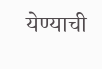येण्याची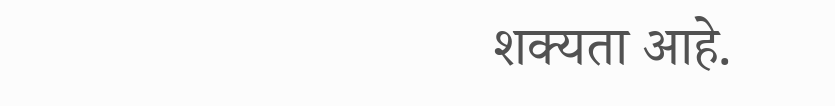शक्यता आहे.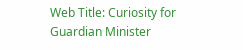Web Title: Curiosity for Guardian Minister